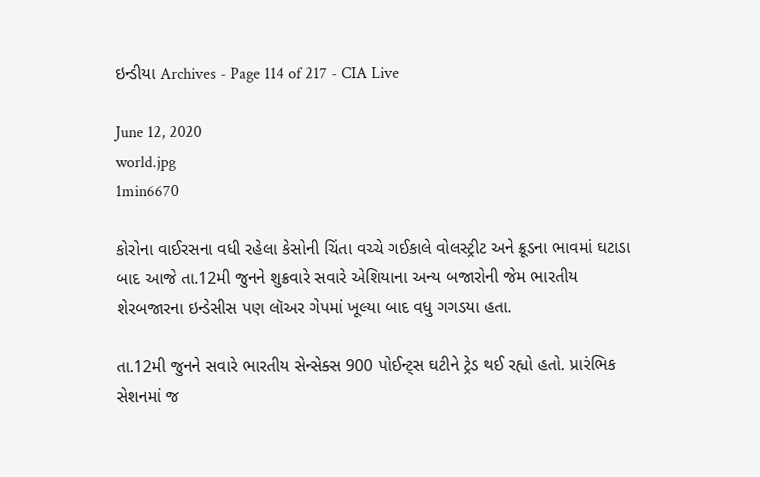ઇન્ડીયા Archives - Page 114 of 217 - CIA Live

June 12, 2020
world.jpg
1min6670

કોરોના વાઈરસના વધી રહેલા કેસોની ચિંતા વચ્ચે ગઈકાલે વોલસ્ટ્રીટ અને ક્રૂડના ભાવમાં ઘટાડા બાદ આજે તા.12મી જુનને શુક્રવારે સવારે એશિયાના અન્ય બજારોની જેમ ભારતીય શેરબજારના ઇન્ડેસીસ પણ લૉઅર ગેપમાં ખૂલ્યા બાદ વધુ ગગડયા હતા.

તા.12મી જુનને સવારે ભારતીય સેન્સેક્સ 900 પોઈન્ટ્સ ઘટીને ટ્રેડ થઈ રહ્યો હતો. પ્રારંભિક સેશનમાં જ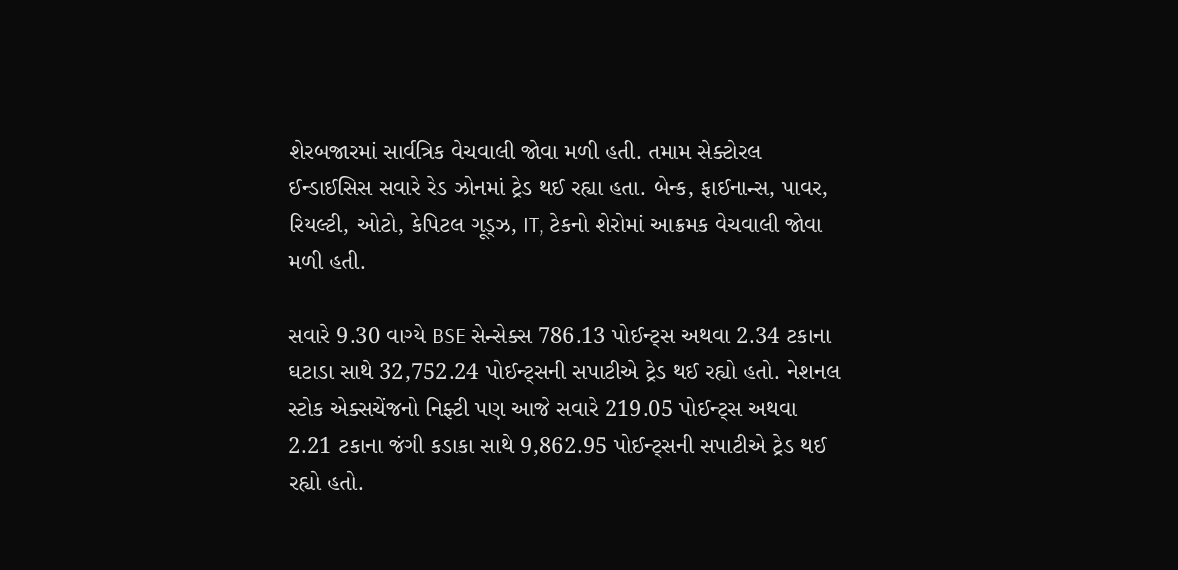શેરબજારમાં સાર્વત્રિક વેચવાલી જોવા મળી હતી. તમામ સેક્ટોરલ ઈન્ડાઈસિસ સવારે રેડ ઝોનમાં ટ્રેડ થઈ રહ્યા હતા. બેન્ક, ફાઈનાન્સ, પાવર, રિયલ્ટી, ઓટો, કેપિટલ ગૂડ્ઝ, IT, ટેકનો શેરોમાં આક્રમક વેચવાલી જોવા મળી હતી.

સવારે 9.30 વાગ્યે BSE સેન્સેક્સ 786.13 પોઈન્ટ્સ અથવા 2.34 ટકાના ઘટાડા સાથે 32,752.24 પોઈન્ટ્સની સપાટીએ ટ્રેડ થઈ રહ્યો હતો. નેશનલ સ્ટોક એક્સચેંજનો નિફ્ટી પણ આજે સવારે 219.05 પોઈન્ટ્સ અથવા 2.21 ટકાના જંગી કડાકા સાથે 9,862.95 પોઈન્ટ્સની સપાટીએ ટ્રેડ થઈ રહ્યો હતો.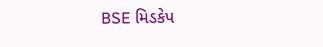BSE મિડકેપ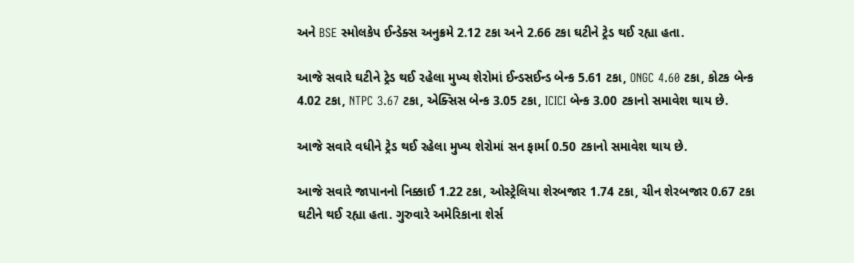અને BSE સ્મોલકેપ ઈન્ડેક્સ અનુક્રમે 2.12 ટકા અને 2.66 ટકા ઘટીને ટ્રેડ થઈ રહ્યા હતા.

આજે સવારે ઘટીને ટ્રેડ થઈ રહેલા મુખ્ય શેરોમાં ઈન્ડસઈન્ડ બેન્ક 5.61 ટકા, ONGC 4.60 ટકા, કોટક બેન્ક 4.02 ટકા, NTPC 3.67 ટકા, એક્સિસ બેન્ક 3.05 ટકા, ICICI બેન્ક 3.00 ટકાનો સમાવેશ થાય છે.

આજે સવારે વધીને ટ્રેડ થઈ રહેલા મુખ્ય શેરોમાં સન ફાર્મા 0.50 ટકાનો સમાવેશ થાય છે.

આજે સવારે જાપાનનો નિક્કાઈ 1.22 ટકા, ઓસ્ટ્રેલિયા શેરબજાર 1.74 ટકા, ચીન શેરબજાર 0.67 ટકા ઘટીને થઈ રહ્યા હતા. ગુરુવારે અમેરિકાના શેર્સ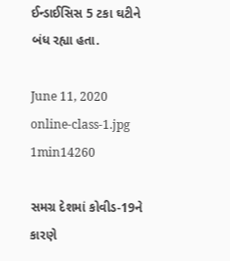ઈન્ડાઈસિસ 5 ટકા ઘટીને બંધ રહ્યા હતા.

June 11, 2020
online-class-1.jpg
1min14260

સમગ્ર દેશમાં કોવીડ-19ને કારણે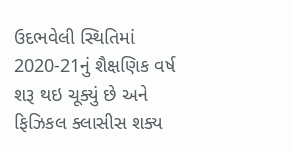ઉદભવેલી સ્થિતિમાં 2020-21નું શૈક્ષણિક વર્ષ શરૂ થઇ ચૂક્યું છે અને ફિઝિકલ ક્લાસીસ શક્ય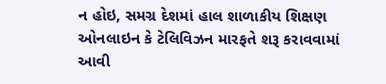ન હોઇ, સમગ્ર દેશમાં હાલ શાળાકીય શિક્ષણ ઓનલાઇન કે ટેલિવિઝન મારફતે શરૂ કરાવવામાં આવી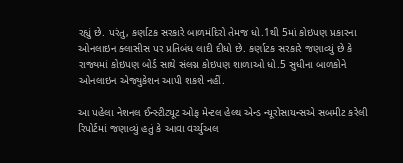રહ્યું છે. પરંતુ, કર્ણાટક સરકારે બાળમંદિરો તેમજ ધો.1થી 5માં કોઇપણ પ્રકારના ઓનલાઇન ક્લાસીસ પર પ્રતિબંધ લાદી દીધો છે. કર્ણાટક સરકારે જણાવ્યું છે કે રાજ્યમાં કોઇપણ બોર્ડ સાથે સંલગ્ન કોઇપણ શાળાઓ ધો.5 સુધીના બાળકોને ઓનલાઇન એજ્યુકેશન આપી શકશે નહીં.

આ પહેલા નેશનલ ઈન્સ્ટીટ્યૂટ ઓફ મેન્ટલ હેલ્થ એન્ડ ન્યૂરોસાયન્સએ સબમીટ કરેલી રિપોર્ટમાં જણાવ્યું હતું કે આવા વર્ચ્યુઅલ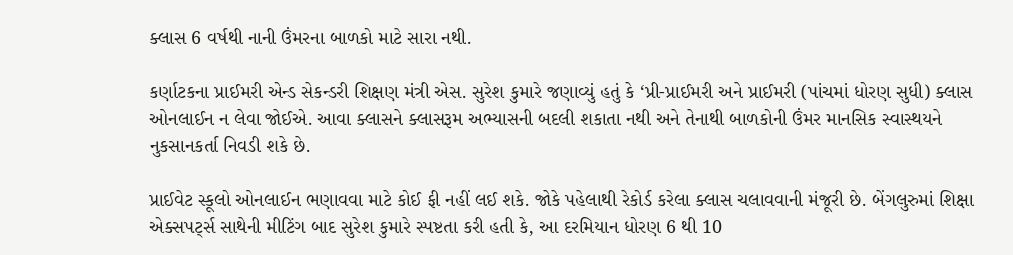ક્લાસ 6 વર્ષથી નાની ઉંમરના બાળકો માટે સારા નથી.

કર્ણાટકના પ્રાઈમરી એન્ડ સેકન્ડરી શિક્ષણ મંત્રી એસ. સુરેશ કુમારે જણાવ્યું હતું કે ‘પ્રી-પ્રાઈમરી અને પ્રાઈમરી (પાંચમાં ધોરણ સુધી) ક્લાસ ઓનલાઈન ન લેવા જોઈએ. આવા ક્લાસને ક્લાસરૂમ અભ્યાસની બદલી શકાતા નથી અને તેનાથી બાળકોની ઉંમર માનસિક સ્વાસ્થયને નુકસાનકર્તા નિવડી શકે છે.

પ્રાઈવેટ સ્કૂલો ઓનલાઈન ભણાવવા માટે કોઈ ફી નહીં લઈ શકે. જોકે પહેલાથી રેકોર્ડ કરેલા ક્લાસ ચલાવવાની મંજૂરી છે. બેંગલુરુમાં શિક્ષા એક્સપર્ટ્સ સાથેની મીટિંગ બાદ સુરેશ કુમારે સ્પષ્ટતા કરી હતી કે, આ દરમિયાન ધોરણ 6 થી 10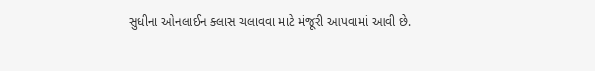સુધીના ઓનલાઈન ક્લાસ ચલાવવા માટે મંજૂરી આપવામાં આવી છે.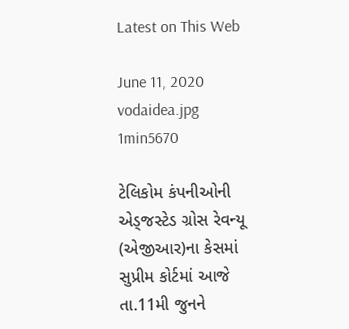Latest on This Web

June 11, 2020
vodaidea.jpg
1min5670

ટેલિકોમ કંપનીઓની એડ્જસ્ટેડ ગ્રોસ રેવન્યૂ (એજીઆર)ના કેસમાં સુપ્રીમ કોર્ટમાં આજે તા.11મી જુનને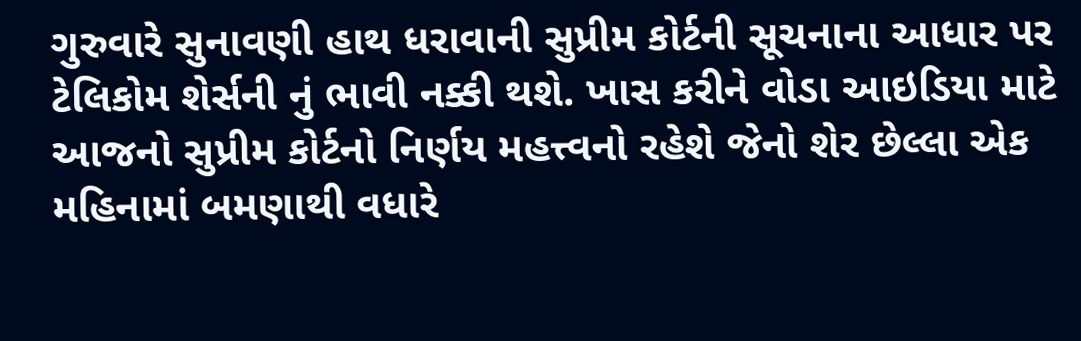ગુરુવારે સુનાવણી હાથ ધરાવાની સુપ્રીમ કોર્ટની સૂચનાના આધાર પર ટેલિકોમ શેર્સની નું ભાવી નક્કી થશે. ખાસ કરીને વોડા આઇડિયા માટે આજનો સુપ્રીમ કોર્ટનો નિર્ણય મહત્ત્વનો રહેશે જેનો શેર છેલ્લા એક મહિનામાં બમણાથી વધારે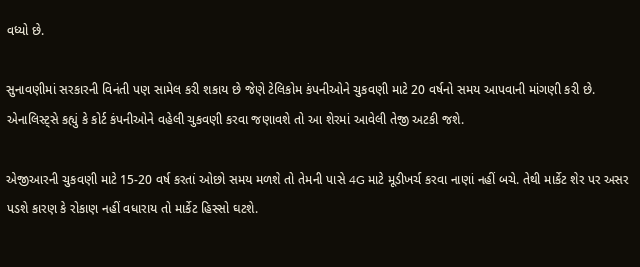વધ્યો છે.

સુનાવણીમાં સરકારની વિનંતી પણ સામેલ કરી શકાય છે જેણે ટેલિકોમ કંપનીઓને ચુકવણી માટે 20 વર્ષનો સમય આપવાની માંગણી કરી છે. એનાલિસ્ટ્સે કહ્યું કે કોર્ટ કંપનીઓને વહેલી ચુકવણી કરવા જણાવશે તો આ શેરમાં આવેલી તેજી અટકી જશે.

એજીઆરની ચુકવણી માટે 15-20 વર્ષ કરતાં ઓછો સમય મળશે તો તેમની પાસે 4G માટે મૂડીખર્ચ કરવા નાણાં નહીં બચે. તેથી માર્કેટ શેર પર અસર પડશે કારણ કે રોકાણ નહીં વધારાય તો માર્કેટ હિસ્સો ઘટશે.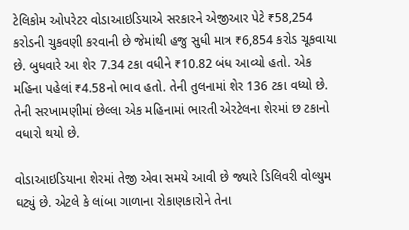ટેલિકોમ ઓપરેટર વોડાઆઇડિયાએ સરકારને એજીઆર પેટે ₹58,254 કરોડની ચુકવણી કરવાની છે જેમાંથી હજુ સુધી માત્ર ₹6,854 કરોડ ચૂકવાયા છે. બુધવારે આ શેર 7.34 ટકા વધીને ₹10.82 બંધ આવ્યો હતો. એક મહિના પહેલાં ₹4.58નો ભાવ હતો. તેની તુલનામાં શેર 136 ટકા વધ્યો છે. તેની સરખામણીમાં છેલ્લા એક મહિનામાં ભારતી એરટેલના શેરમાં છ ટકાનો વધારો થયો છે.

વોડાઆઇડિયાના શેરમાં તેજી એવા સમયે આવી છે જ્યારે ડિલિવરી વોલ્યુમ ઘટ્યું છે. એટલે કે લાંબા ગાળાના રોકાણકારોને તેના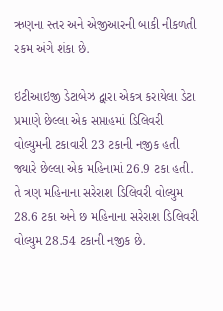ઋણના સ્તર અને એજીઆરની બાકી નીકળતી રકમ અંગે શંકા છે.

ઇટીઆઇજી ડેટાબેઝ દ્વારા એકત્ર કરાયેલા ડેટા પ્રમાણે છેલ્લા એક સપ્તાહમાં ડિલિવરી વોલ્યુમની ટકાવારી 23 ટકાની નજીક હતી જ્યારે છેલ્લા એક મહિનામાં 26.9 ટકા હતી. તે ત્રણ મહિનાના સરેરાશ ડિલિવરી વોલ્યુમ 28.6 ટકા અને છ મહિનાના સરેરાશ ડિલિવરી વોલ્યુમ 28.54 ટકાની નજીક છે.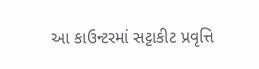આ કાઉન્ટરમાં સટ્ટાકીટ પ્રવૃત્તિ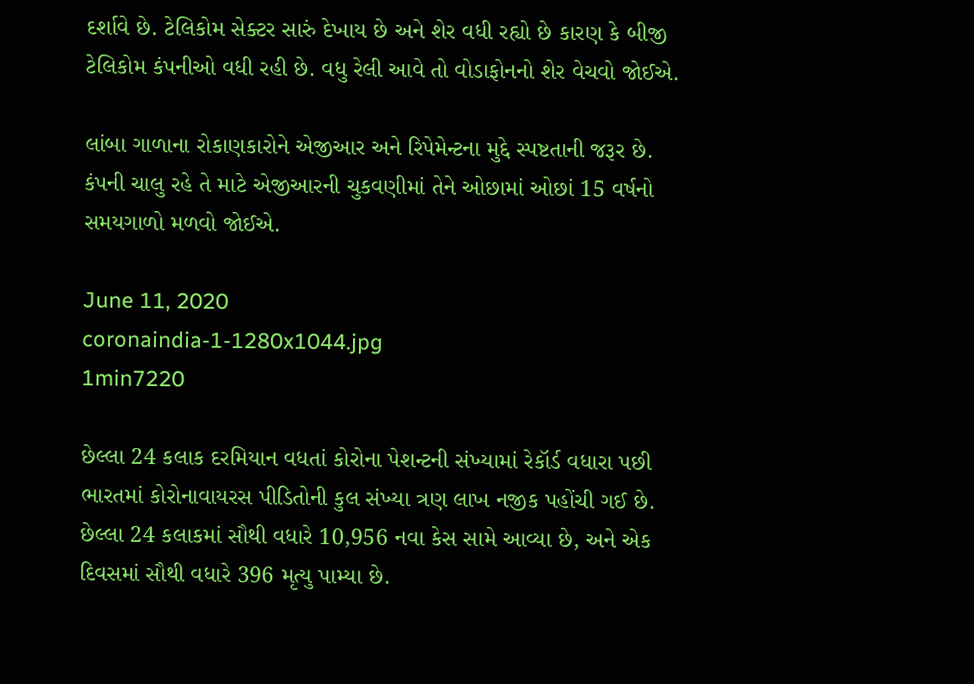દર્શાવે છે. ટેલિકોમ સેક્ટર સારું દેખાય છે અને શેર વધી રહ્યો છે કારણ કે બીજી ટેલિકોમ કંપનીઓ વધી રહી છે. વધુ રેલી આવે તો વોડાફોનનો શેર વેચવો જોઈએ.

લાંબા ગાળાના રોકાણકારોને એજીઆર અને રિપેમેન્ટના મુદ્દે સ્પષ્ટતાની જરૂર છે. કંપની ચાલુ રહે તે માટે એજીઆરની ચુકવણીમાં તેને ઓછામાં ઓછાં 15 વર્ષનો સમયગાળો મળવો જોઈએ.

June 11, 2020
coronaindia-1-1280x1044.jpg
1min7220

છેલ્લા 24 કલાક દરમિયાન વધતાં કોરોના પેશન્ટની સંખ્યામાં રેકૉર્ડ વધારા પછી ભારતમાં કોરોનાવાયરસ પીડિતોની કુલ સંખ્યા ત્રણ લાખ નજીક પહોંચી ગઈ છે. છેલ્લા 24 કલાકમાં સૌથી વધારે 10,956 નવા કેસ સામે આવ્યા છે, અને એક દિવસમાં સૌથી વધારે 396 મૃત્યુ પામ્યા છે.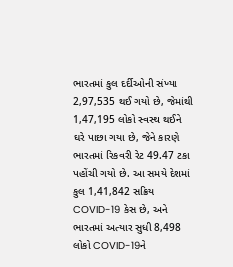ભારતમાં કુલ દર્દીઓની સંખ્યા 2,97,535 થઈ ગયો છે, જેમાંથી 1,47,195 લોકો સ્વસ્થ થઈને ઘરે પાછા ગયા છે, જેને કારણે ભારતમાં રિકવરી રેટ 49.47 ટકા પહોંચી ગયો છે. આ સમયે દેશમાં કુલ 1,41,842 સક્રિય COVID-19 કેસ છે, અને ભારતમાં અત્યાર સુધી 8,498 લોકો COVID-19ને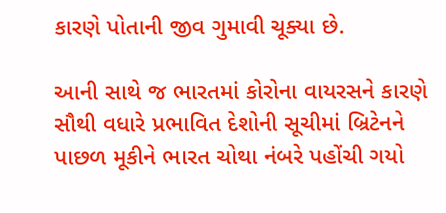કારણે પોતાની જીવ ગુમાવી ચૂક્યા છે.

આની સાથે જ ભારતમાં કોરોના વાયરસને કારણે સૌથી વધારે પ્રભાવિત દેશોની સૂચીમાં બ્રિટેનને પાછળ મૂકીને ભારત ચોથા નંબરે પહોંચી ગયો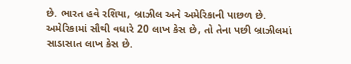છે. ભારત હવે રશિયા, બ્રાઝીલ અને અમેરિકાની પાછળ છે. અમેરિકામાં સૌથી વધારે 20 લાખ કેસ છે, તો તેના પછી બ્રાઝીલમાં સાડાસાત લાખ કેસ છે.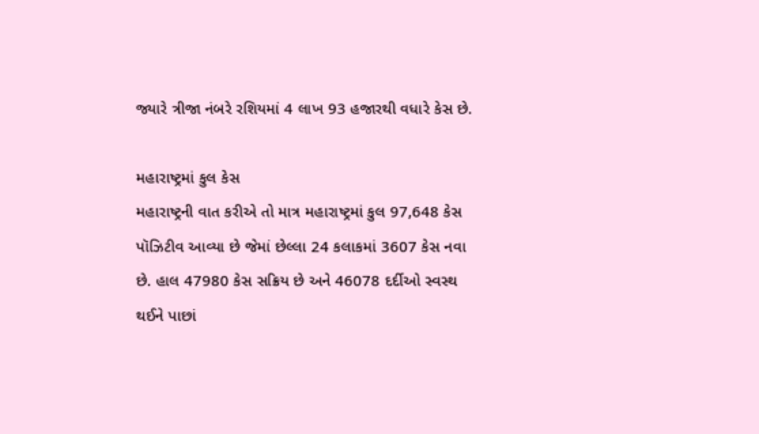જ્યારે ત્રીજા નંબરે રશિયમાં 4 લાખ 93 હજારથી વધારે કેસ છે.

મહારાષ્ટ્રમાં કુલ કેસ
મહારાષ્ટ્રની વાત કરીએ તો માત્ર મહારાષ્ટ્રમાં કુલ 97,648 કેસ પૉઝિટીવ આવ્યા છે જેમાં છેલ્લા 24 કલાકમાં 3607 કેસ નવા છે. હાલ 47980 કેસ સક્રિય છે અને 46078 દર્દીઓ સ્વસ્થ થઈને પાછાં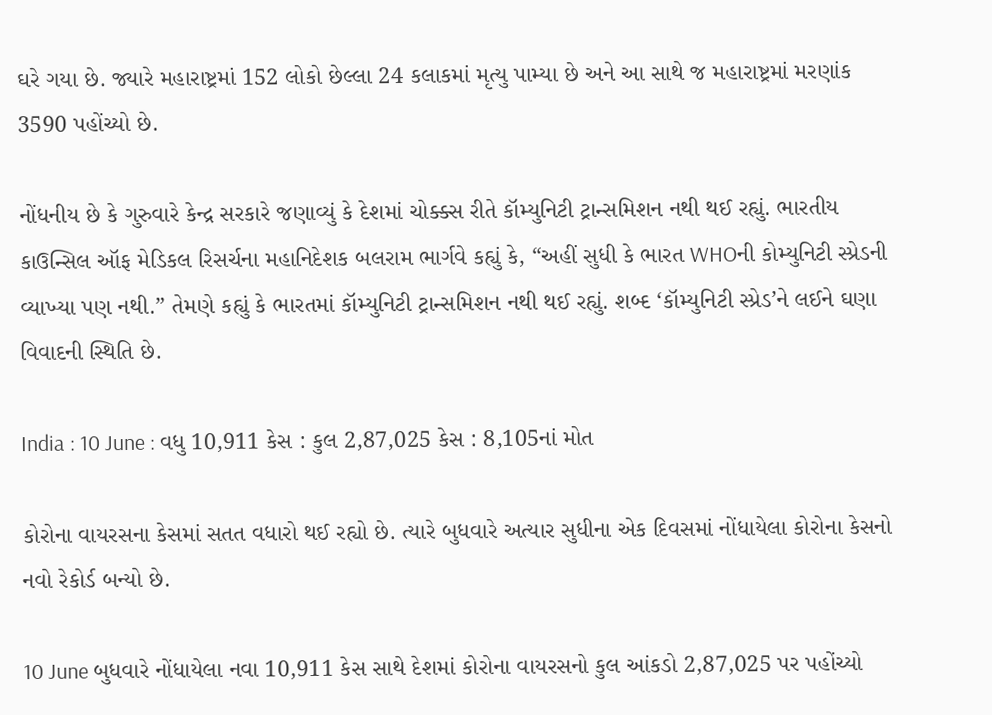ઘરે ગયા છે. જ્યારે મહારાષ્ટ્રમાં 152 લોકો છેલ્લા 24 કલાકમાં મૃત્યુ પામ્યા છે અને આ સાથે જ મહારાષ્ટ્રમાં મરણાંક 3590 પહોંચ્યો છે.

નોંધનીય છે કે ગુરુવારે કેન્દ્ર સરકારે જણાવ્યું કે દેશમાં ચોક્ક્સ રીતે કૉમ્યુનિટી ટ્રાન્સમિશન નથી થઈ રહ્યું. ભારતીય કાઉન્સિલ ઑફ મેડિકલ રિસર્ચના મહાનિદેશક બલરામ ભાર્ગવે કહ્યું કે, “અહીં સુધી કે ભારત WHOની કોમ્યુનિટી સ્પ્રેડની વ્યાખ્યા પણ નથી.” તેમણે કહ્યું કે ભારતમાં કૉમ્યુનિટી ટ્રાન્સમિશન નથી થઈ રહ્યું. શબ્દ ‘કૉમ્યુનિટી સ્પ્રેડ’ને લઈને ઘણા વિવાદની સ્થિતિ છે.

India : 10 June : વધુ 10,911 કેસ : કુલ 2,87,025 કેસ : 8,105નાં મોત

કોરોના વાયરસના કેસમાં સતત વધારો થઈ રહ્યો છે. ત્યારે બુધવારે અત્યાર સુધીના એક દિવસમાં નોંધાયેલા કોરોના કેસનો નવો રેકોર્ડ બન્યો છે.

10 June બુધવારે નોંધાયેલા નવા 10,911 કેસ સાથે દેશમાં કોરોના વાયરસનો કુલ આંકડો 2,87,025 પર પહોંચ્યો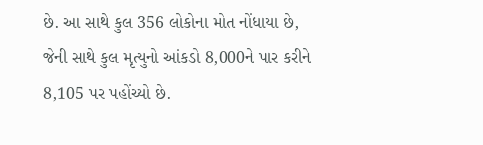છે. આ સાથે કુલ 356 લોકોના મોત નોંધાયા છે, જેની સાથે કુલ મૃત્યુનો આંકડો 8,000ને પાર કરીને 8,105 પર પહોંચ્યો છે.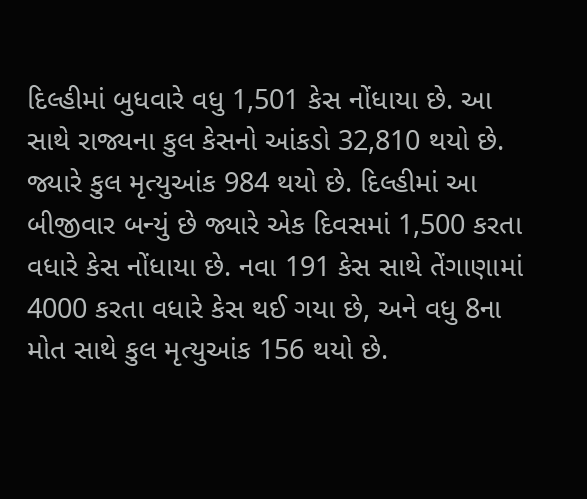દિલ્હીમાં બુધવારે વધુ 1,501 કેસ નોંધાયા છે. આ સાથે રાજ્યના કુલ કેસનો આંકડો 32,810 થયો છે. જ્યારે કુલ મૃત્યુઆંક 984 થયો છે. દિલ્હીમાં આ બીજીવાર બન્યું છે જ્યારે એક દિવસમાં 1,500 કરતા વધારે કેસ નોંધાયા છે. નવા 191 કેસ સાથે તેંગાણામાં 4000 કરતા વધારે કેસ થઈ ગયા છે, અને વધુ 8ના મોત સાથે કુલ મૃત્યુઆંક 156 થયો છે.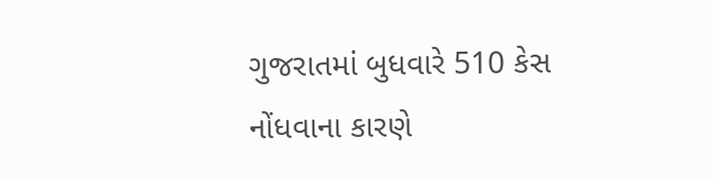ગુજરાતમાં બુધવારે 510 કેસ નોંધવાના કારણે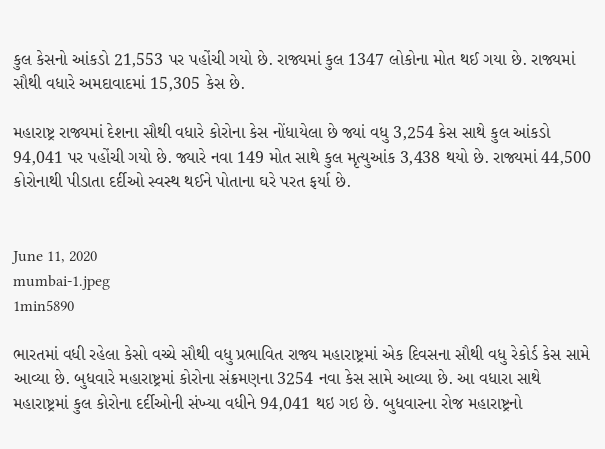કુલ કેસનો આંકડો 21,553 પર પહોંચી ગયો છે. રાજ્યમાં કુલ 1347 લોકોના મોત થઈ ગયા છે. રાજ્યમાં સૌથી વધારે અમદાવાદમાં 15,305 કેસ છે.

મહારાષ્ટ્ર રાજ્યમાં દેશના સૌથી વધારે કોરોના કેસ નોંધાયેલા છે જ્યાં વધુ 3,254 કેસ સાથે કુલ આંકડો 94,041 પર પહોંચી ગયો છે. જ્યારે નવા 149 મોત સાથે કુલ મૃત્યુઆંક 3,438 થયો છે. રાજ્યમાં 44,500 કોરોનાથી પીડાતા દર્દીઓ સ્વસ્થ થઈને પોતાના ઘરે પરત ફર્યા છે.


June 11, 2020
mumbai-1.jpeg
1min5890

ભારતમાં વધી રહેલા કેસો વચ્ચે સૌથી વધુ પ્રભાવિત રાજ્ય મહારાષ્ટ્રમાં એક દિવસના સૌથી વધુ રેકોર્ડ કેસ સામે આવ્યા છે. બુધવારે મહારાષ્ટ્રમાં કોરોના સંક્રમણના 3254 નવા કેસ સામે આવ્યા છે. આ વધારા સાથે મહારાષ્ટ્રમાં કુલ કોરોના દર્દીઓની સંખ્યા વધીને 94,041 થઇ ગઇ છે. બુધવારના રોજ મહારાષ્ટ્રનો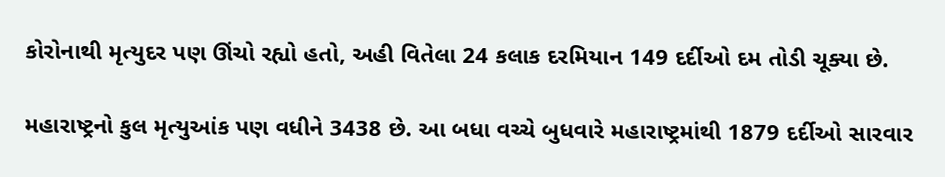કોરોનાથી મૃત્યુદર પણ ઊંચો રહ્યો હતો, અહી વિતેલા 24 કલાક દરમિયાન 149 દર્દીઓ દમ તોડી ચૂક્યા છે.

મહારાષ્ટ્રનો કુલ મૃત્યુઆંક પણ વધીને 3438 છે. આ બધા વચ્ચે બુધવારે મહારાષ્ટ્રમાંથી 1879 દર્દીઓ સારવાર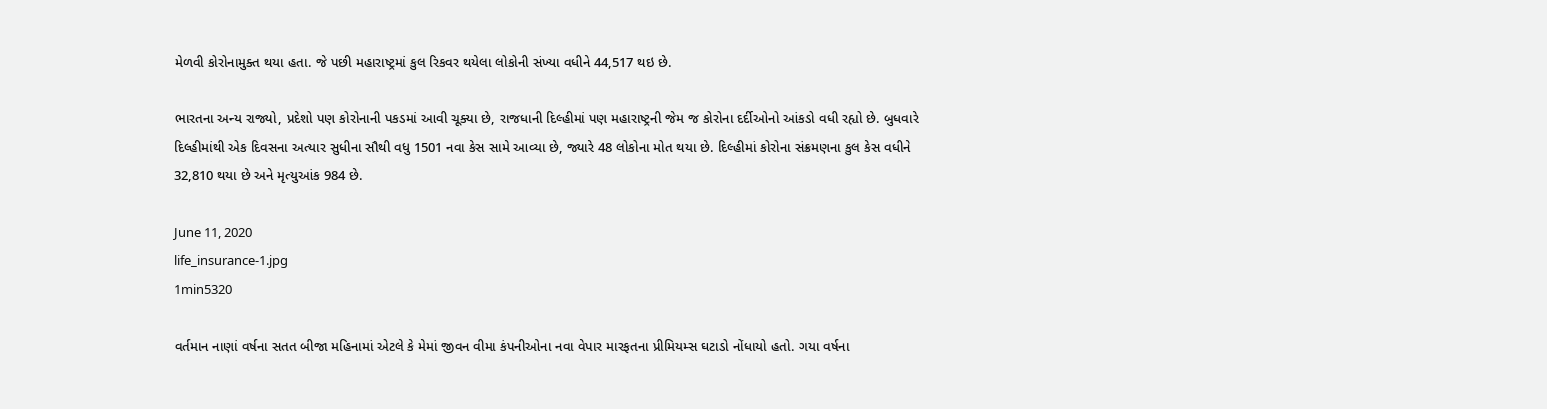મેળવી કોરોનામુક્ત થયા હતા. જે પછી મહારાષ્ટ્રમાં કુલ રિકવર થયેલા લોકોની સંખ્યા વધીને 44,517 થઇ છે.

ભારતના અન્ય રાજ્યો, પ્રદેશો પણ કોરોનાની પકડમાં આવી ચૂક્યા છે, રાજધાની દિલ્હીમાં પણ મહારાષ્ટ્રની જેમ જ કોરોના દર્દીઓનો આંકડો વધી રહ્યો છે. બુધવારે દિલ્હીમાંથી એક દિવસના અત્યાર સુધીના સૌથી વધુ 1501 નવા કેસ સામે આવ્યા છે, જ્યારે 48 લોકોના મોત થયા છે. દિલ્હીમાં કોરોના સંક્રમણના કુલ કેસ વધીને 32,810 થયા છે અને મૃત્યુઆંક 984 છે.

June 11, 2020
life_insurance-1.jpg
1min5320

વર્તમાન નાણાં વર્ષના સતત બીજા મહિનામાં એટલે કે મેમાં જીવન વીમા કંપનીઓના નવા વેપાર મારફતના પ્રીમિયમ્સ ઘટાડો નોંધાયો હતો. ગયા વર્ષના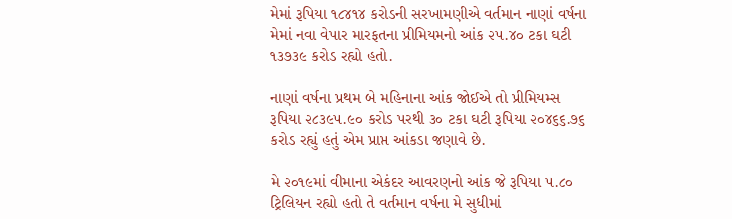મેમાં રૂપિયા ૧૮૪૧૪ કરોડની સરખામણીએ વર્તમાન નાણાં વર્ષના મેમાં નવા વેપાર મારફતના પ્રીમિયમનો આંક ૨૫.૪૦ ટકા ઘટી ૧૩૭૩૯ કરોડ રહ્યો હતો.

નાણાં વર્ષના પ્રથમ બે મહિનાના આંક જોઈએ તો પ્રીમિયમ્સ રૂપિયા ૨૮૩૯૫.૯૦ કરોડ પરથી ૩૦ ટકા ઘટી રૂપિયા ૨૦૪૬૬.૭૬ કરોડ રહ્યું હતું એમ પ્રાપ્ત આંકડા જણાવે છે.

મે ૨૦૧૯માં વીમાના એકંદર આવરણનો આંક જે રૂપિયા ૫.૮૦ ટ્રિલિયન રહ્યો હતો તે વર્તમાન વર્ષના મે સુધીમાં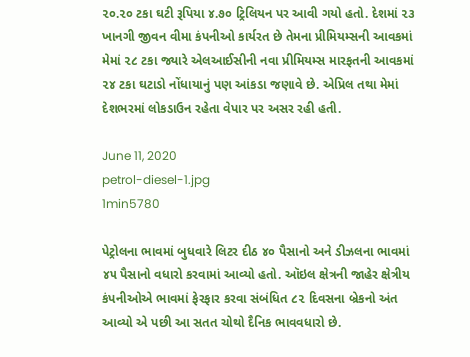૨૦.૨૦ ટકા ઘટી રૂપિયા ૪.૭૦ ટ્રિલિયન પર આવી ગયો હતો. દેશમાં ૨૩ ખાનગી જીવન વીમા કંપનીઓ કાર્યરત છે તેમના પ્રીમિયમ્સની આવકમાં મેમાં ૨૮ ટકા જ્યારે એલઆઈસીની નવા પ્રીમિયમ્સ મારફતની આવકમાં ૨૪ ટકા ઘટાડો નોંધાયાનું પણ આંકડા જણાવે છે. એપ્રિલ તથા મેમાં દેશભરમાં લોકડાઉન રહેતા વેપાર પર અસર રહી હતી.

June 11, 2020
petrol-diesel-1.jpg
1min5780

પેટ્રોલના ભાવમાં બુધવારે લિટર દીઠ ૪૦ પૈસાનો અને ડીઝલના ભાવમાં ૪૫ પૈસાનો વધારો કરવામાં આવ્યો હતો. ઑઇલ ક્ષેત્રની જાહેર ક્ષેત્રીય કંપનીઓએ ભાવમાં ફેરફાર કરવા સંબંધિત ૮૨ દિવસના બ્રેકનો અંત આવ્યો એ પછી આ સતત ચોથો દૈનિક ભાવવધારો છે.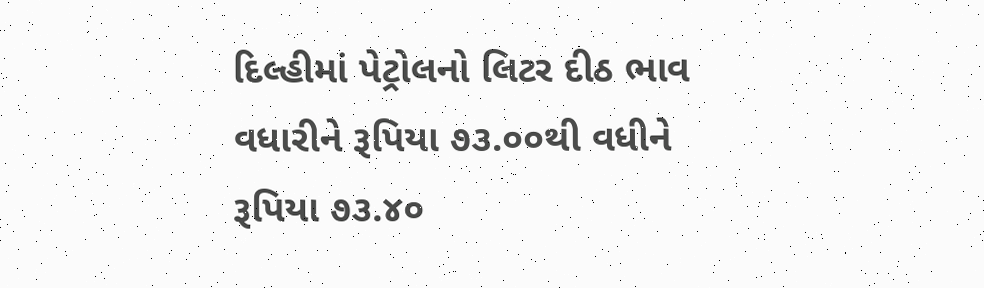દિલ્હીમાં પેટ્રોલનો લિટર દીઠ ભાવ વધારીને રૂપિયા ૭૩.૦૦થી વધીને રૂપિયા ૭૩.૪૦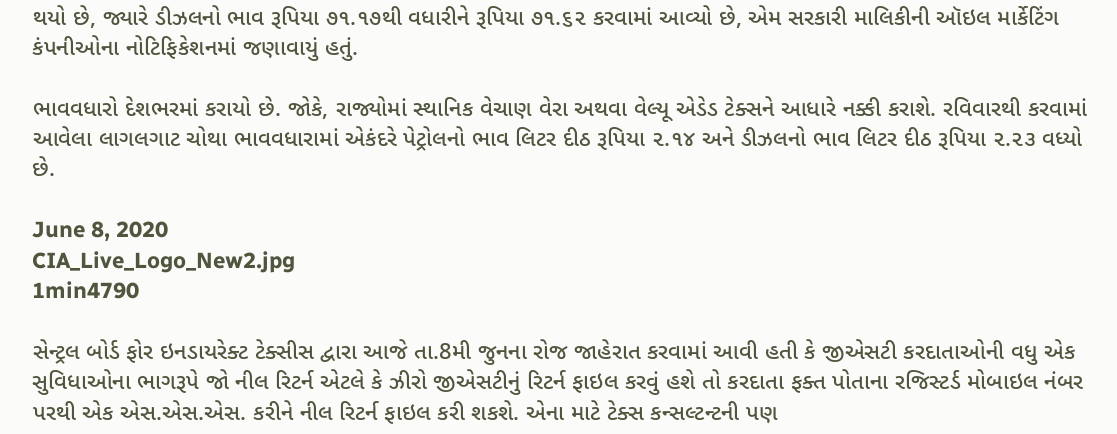થયો છે, જ્યારે ડીઝલનો ભાવ રૂપિયા ૭૧.૧૭થી વધારીને રૂપિયા ૭૧.૬૨ કરવામાં આવ્યો છે, એમ સરકારી માલિકીની ઑઇલ માર્કેટિંગ કંપનીઓના નોટિફિકેશનમાં જણાવાયું હતું.

ભાવવધારો દેશભરમાં કરાયો છે. જોકે, રાજ્યોમાં સ્થાનિક વેચાણ વેરા અથવા વેલ્યૂ એડેડ ટેક્સને આધારે નક્કી કરાશે. રવિવારથી કરવામાં આવેલા લાગલગાટ ચોથા ભાવવધારામાં એકંદરે પેટ્રોલનો ભાવ લિટર દીઠ રૂપિયા ૨.૧૪ અને ડીઝલનો ભાવ લિટર દીઠ રૂપિયા ૨.૨૩ વધ્યો છે.

June 8, 2020
CIA_Live_Logo_New2.jpg
1min4790

સેન્ટ્રલ બોર્ડ ફોર ઇનડાયરેક્ટ ટેક્સીસ દ્વારા આજે તા.8મી જુનના રોજ જાહેરાત કરવામાં આવી હતી કે જીએસટી કરદાતાઓની વધુ એક સુવિધાઓના ભાગરૂપે જો નીલ રિટર્ન એટલે કે ઝીરો જીએસટીનું રિટર્ન ફાઇલ કરવું હશે તો કરદાતા ફક્ત પોતાના રજિસ્ટર્ડ મોબાઇલ નંબર પરથી એક એસ.એસ.એસ. કરીને નીલ રિટર્ન ફાઇલ કરી શકશે. એના માટે ટેક્સ કન્સલ્ટન્ટની પણ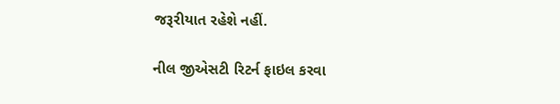જરૂરીયાત રહેશે નહીં.

નીલ જીએસટી રિટર્ન ફાઇલ કરવા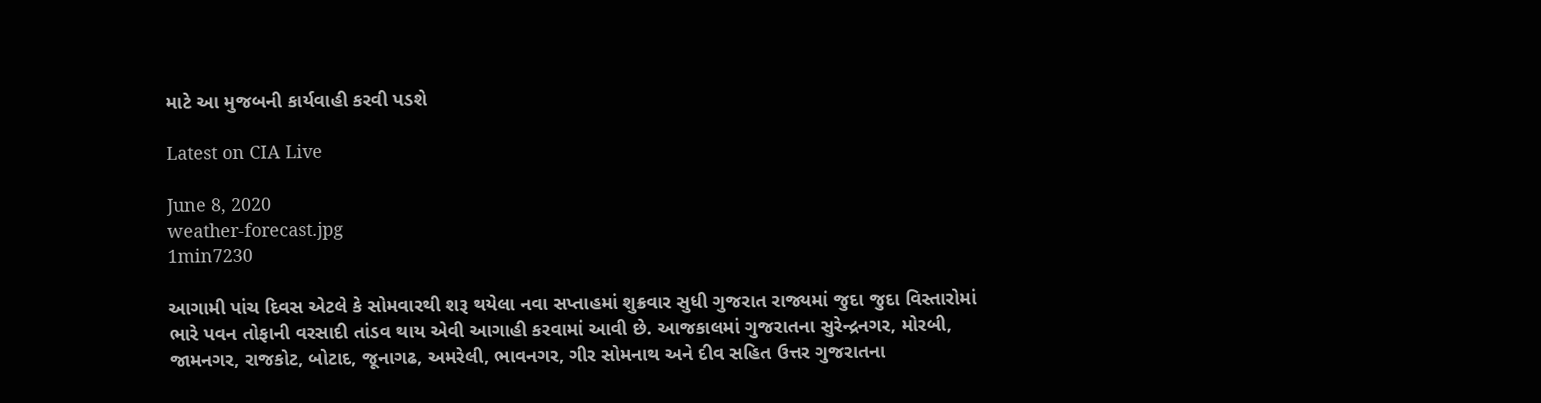માટે આ મુજબની કાર્યવાહી કરવી પડશે

Latest on CIA Live

June 8, 2020
weather-forecast.jpg
1min7230

આગામી પાંચ દિવસ એટલે કે સોમવારથી શરૂ થયેલા નવા સપ્તાહમાં શુક્રવાર સુધી ગુજરાત રાજ્યમાં જુદા જુદા વિસ્તારોમાં ભારે પવન તોફાની વરસાદી તાંડવ થાય એવી આગાહી કરવામાં આવી છે. આજકાલમાં ગુજરાતના સુરેન્દ્રનગર, મોરબી, જામનગર, રાજકોટ, બોટાદ, જૂનાગઢ, અમરેલી, ભાવનગર, ગીર સોમનાથ અને દીવ સહિત ઉત્તર ગુજરાતના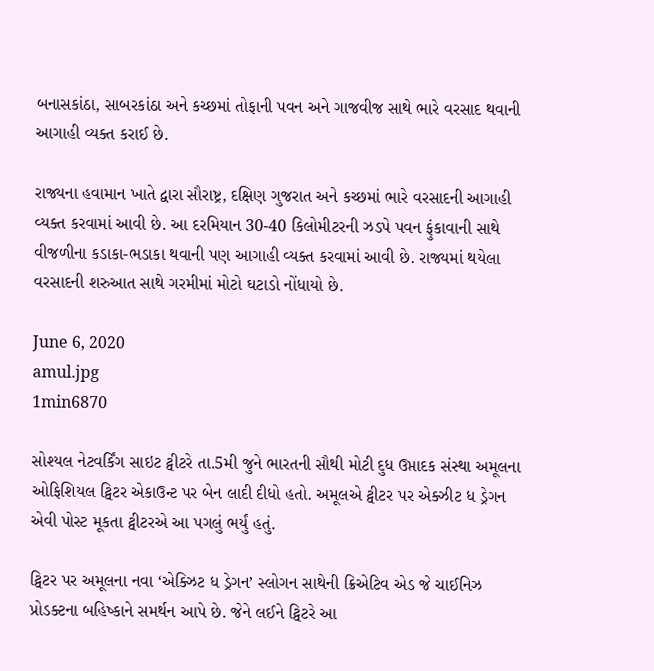બનાસકાંઠા, સાબરકાંઠા અને કચ્છમાં તોફાની પવન અને ગાજવીજ સાથે ભારે વરસાદ થવાની આગાહી વ્યક્ત કરાઈ છે.

રાજ્યના હવામાન ખાતે દ્વારા સૌરાષ્ટ્ર, દક્ષિણ ગુજરાત અને કચ્છમાં ભારે વરસાદની આગાહી વ્યક્ત કરવામાં આવી છે. આ દરમિયાન 30-40 કિલોમીટરની ઝડપે પવન ફુંકાવાની સાથે વીજળીના કડાકા-ભડાકા થવાની પણ આગાહી વ્યક્ત કરવામાં આવી છે. રાજ્યમાં થયેલા વરસાદની શરુઆત સાથે ગરમીમાં મોટો ઘટાડો નોંધાયો છે.

June 6, 2020
amul.jpg
1min6870

સોશ્યલ નેટવર્કિંગ સાઇટ ટ્વીટરે તા.5મી જુને ભારતની સૌથી મોટી દુધ ઉપ્તાદક સંસ્થા અમૂલના ઓફિશિયલ ટ્વિટર એકાઉન્ટ પર બેન લાદી દીધો હતો. અમૂલએ ટ્વીટર પર એક્ઝીટ ધ ડ્રેગન એવી પોસ્ટ મૂકતા ટ્વીટરએ આ પગલું ભર્યું હતું.

ટ્વિટર પર અમૂલના નવા ‘એક્ઝિટ ધ ડ્રેગન’ સ્લોગન સાથેની ક્રિએટિવ એડ જે ચાઈનિઝ પ્રોડક્ટના બહિષ્કાને સમર્થન આપે છે. જેને લઈને ટ્વિટરે આ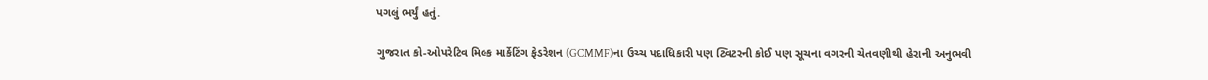પગલું ભર્યું હતું.

ગુજરાત કો-ઓપરેટિવ મિલ્ક માર્કેટિંગ ફેડરેશન (GCMMF)ના ઉચ્ચ પદાધિકારી પણ ટ્વિટરની કોઈ પણ સૂચના વગરની ચેતવણીથી હેરાની અનુભવી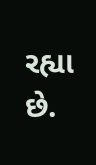રહ્યા છે.